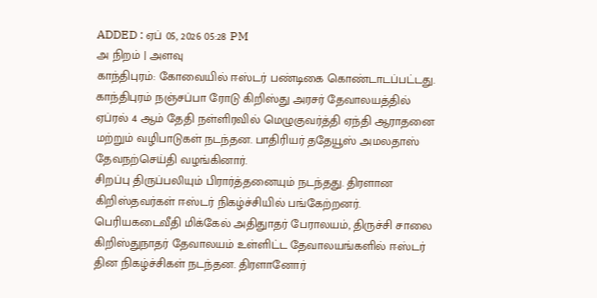ADDED : ஏப் 05, 2026 05:28 PM
அ நிறம் | அளவு
காந்திபுரம்: கோவையில் ஈஸ்டர் பண்டிகை கொண்டாடப்பட்டது.
காந்திபுரம் நஞ்சப்பா ரோடு கிறிஸ்து அரசர் தேவாலயத்தில் ஏப்ரல் 4 ஆம் தேதி நள்ளிரவில் மெழுகுவர்த்தி ஏந்தி ஆராதனை மற்றும் வழிபாடுகள் நடந்தன. பாதிரியர் ததேயூஸ் அமலதாஸ் தேவநற்செய்தி வழங்கினார்.
சிறப்பு திருப்பலியும் பிரார்த்தனையும் நடந்தது. திரளான கிறிஸ்தவர்கள் ஈஸ்டர் நிகழ்ச்சியில் பங்கேற்றனர். பெரியகடைவீதி மிக்கேல் அதிதுாதர் பேராலயம், திருச்சி சாலை கிறிஸ்துநாதர் தேவாலயம் உள்ளிட்ட தேவாலயங்களில் ஈஸ்டர் தின நிகழ்ச்சிகள் நடந்தன. திரளானோர்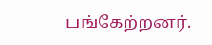பங்கேற்றனர்.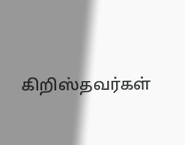கிறிஸ்தவர்கள்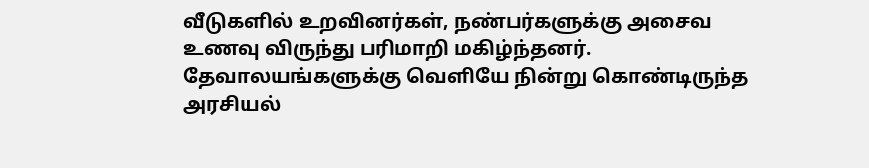வீடுகளில் உறவினர்கள், நண்பர்களுக்கு அசைவ உணவு விருந்து பரிமாறி மகிழ்ந்தனர். தேவாலயங்களுக்கு வெளியே நின்று கொண்டிருந்த அரசியல்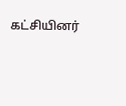கட்சியினர்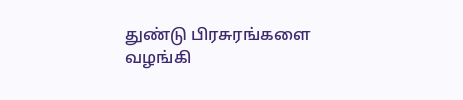துண்டு பிரசுரங்களை வழங்கி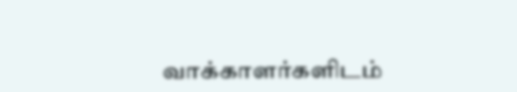வாக்காளர்களிடம்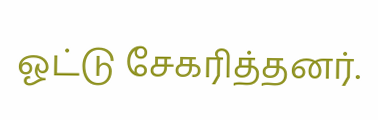ஓட்டு சேகரித்தனர்.